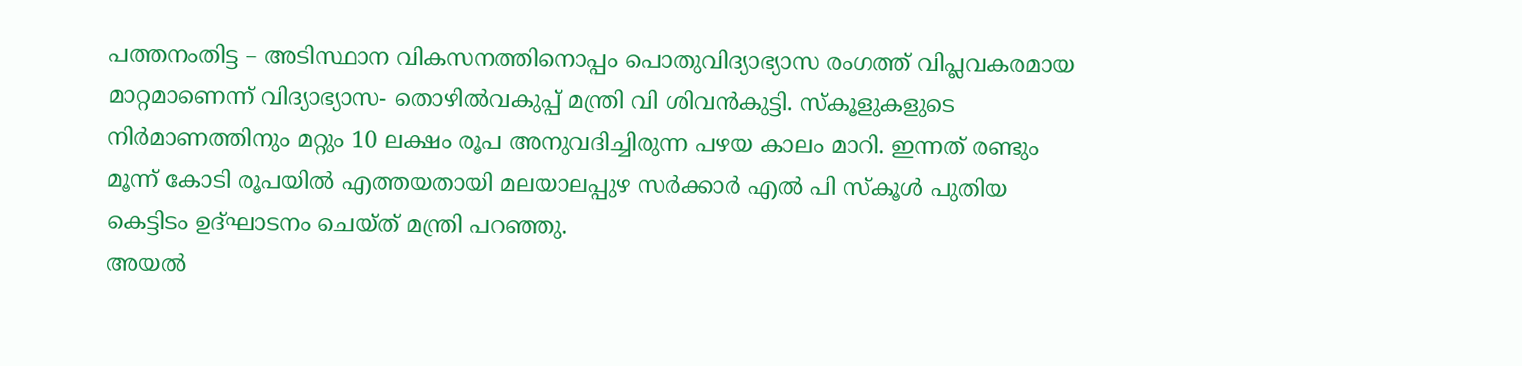പത്തനംതിട്ട – അടിസ്ഥാന വികസനത്തിനൊപ്പം പൊതുവിദ്യാഭ്യാസ രംഗത്ത് വിപ്ലവകരമായ മാറ്റമാണെന്ന് വിദ്യാഭ്യാസ- തൊഴിൽവകുപ്പ് മന്ത്രി വി ശിവൻകുട്ടി. സ്കൂളുകളുടെ നിർമാണത്തിനും മറ്റും 10 ലക്ഷം രൂപ അനുവദിച്ചിരുന്ന പഴയ കാലം മാറി. ഇന്നത് രണ്ടും മൂന്ന് കോടി രൂപയിൽ എത്തയതായി മലയാലപ്പുഴ സർക്കാർ എൽ പി സ്കൂൾ പുതിയ കെട്ടിടം ഉദ്ഘാടനം ചെയ്ത് മന്ത്രി പറഞ്ഞു.
അയൽ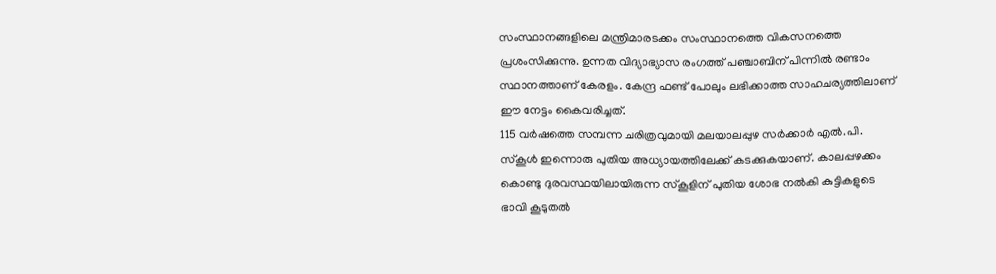സംസ്ഥാനങ്ങളിലെ മന്ത്രിമാരടക്കം സംസ്ഥാനത്തെ വികസനത്തെ പ്രശംസിക്കുന്നു. ഉന്നത വിദ്യാഭ്യാസ രംഗത്ത് പഞ്ചാബിന് പിന്നിൽ രണ്ടാം സ്ഥാനത്താണ് കേരളം. കേന്ദ്ര ഫണ്ട് പോലും ലഭിക്കാത്ത സാഹചര്യത്തിലാണ് ഈ നേട്ടം കൈവരിച്ചത്.
115 വർഷത്തെ സമ്പന്ന ചരിത്രവുമായി മലയാലപ്പുഴ സർക്കാർ എൽ.പി. സ്കൂൾ ഇന്നൊരു പുതിയ അധ്യായത്തിലേക്ക് കടക്കുകയാണ്. കാലപ്പഴക്കം കൊണ്ടു ദുരവസ്ഥയിലായിരുന്ന സ്കൂളിന് പുതിയ ശോഭ നൽകി കുട്ടികളുടെ ഭാവി കൂടുതൽ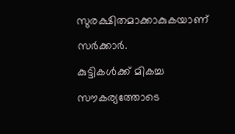സുരക്ഷിതമാക്കാകുകയാണ് സർക്കാർ.
കുട്ടികൾക്ക് മികച്ച സൗകര്യത്തോടെ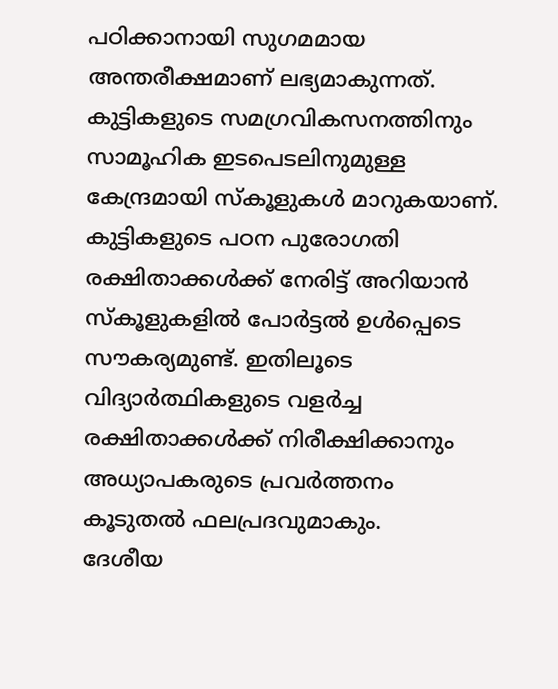പഠിക്കാനായി സുഗമമായ അന്തരീക്ഷമാണ് ലഭ്യമാകുന്നത്. കുട്ടികളുടെ സമഗ്രവികസനത്തിനും സാമൂഹിക ഇടപെടലിനുമുള്ള കേന്ദ്രമായി സ്കൂളുകൾ മാറുകയാണ്. കുട്ടികളുടെ പഠന പുരോഗതി രക്ഷിതാക്കൾക്ക് നേരിട്ട് അറിയാൻ സ്കൂളുകളിൽ പോർട്ടൽ ഉൾപ്പെടെ സൗകര്യമുണ്ട്. ഇതിലൂടെ വിദ്യാർത്ഥികളുടെ വളർച്ച രക്ഷിതാക്കൾക്ക് നിരീക്ഷിക്കാനും അധ്യാപകരുടെ പ്രവർത്തനം കൂടുതൽ ഫലപ്രദവുമാകും.
ദേശീയ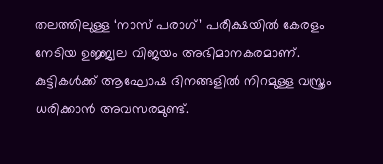തലത്തിലുള്ള ‘നാസ് പരാഗ്’ പരീക്ഷയിൽ കേരളം നേടിയ ഉജ്ജ്വല വിജയം അഭിമാനകരമാണ്. കുട്ടികൾക്ക് ആഘോഷ ദിനങ്ങളിൽ നിറമുള്ള വസ്ത്രം ധരിക്കാൻ അവസരമുണ്ട്.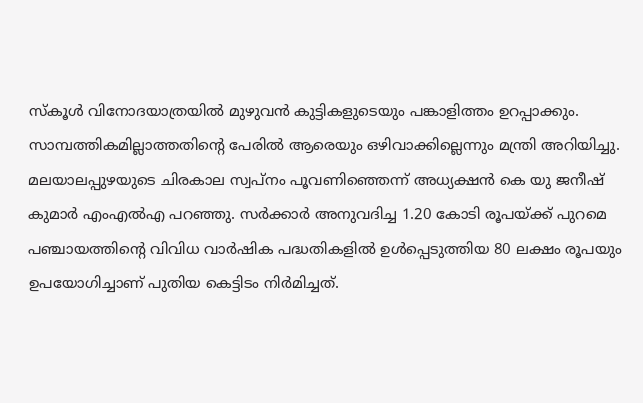സ്കൂൾ വിനോദയാത്രയിൽ മുഴുവൻ കുട്ടികളുടെയും പങ്കാളിത്തം ഉറപ്പാക്കും. സാമ്പത്തികമില്ലാത്തതിന്റെ പേരിൽ ആരെയും ഒഴിവാക്കില്ലെന്നും മന്ത്രി അറിയിച്ചു.
മലയാലപ്പുഴയുടെ ചിരകാല സ്വപ്നം പൂവണിഞ്ഞെന്ന് അധ്യക്ഷൻ കെ യു ജനീഷ് കുമാർ എംഎൽഎ പറഞ്ഞു. സർക്കാർ അനുവദിച്ച 1.20 കോടി രൂപയ്ക്ക് പുറമെ പഞ്ചായത്തിന്റെ വിവിധ വാർഷിക പദ്ധതികളിൽ ഉൾപ്പെടുത്തിയ 80 ലക്ഷം രൂപയും ഉപയോഗിച്ചാണ് പുതിയ കെട്ടിടം നിർമിച്ചത്.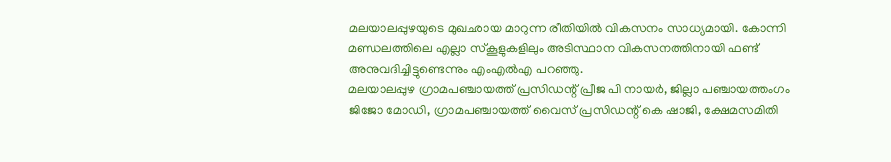മലയാലപ്പുഴയുടെ മുഖഛായ മാറുന്ന രീതിയിൽ വികസനം സാധ്യമായി. കോന്നി മണ്ഡലത്തിലെ എല്ലാ സ്കൂളുകളിലും അടിസ്ഥാന വികസനത്തിനായി ഫണ്ട് അനുവദിച്ചിട്ടുണ്ടെന്നും എംഎൽഎ പറഞ്ഞു.
മലയാലപ്പുഴ ഗ്രാമപഞ്ചായത്ത് പ്രസിഡന്റ് പ്രീജ പി നായർ, ജില്ലാ പഞ്ചായത്തംഗം ജിജോ മോഡി, ഗ്രാമപഞ്ചായത്ത് വൈസ് പ്രസിഡന്റ് കെ ഷാജി, ക്ഷേമസമിതി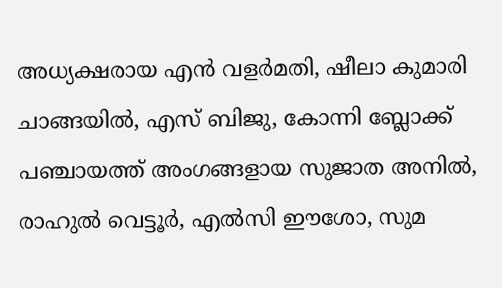അധ്യക്ഷരായ എൻ വളർമതി, ഷീലാ കുമാരി ചാങ്ങയിൽ, എസ് ബിജു, കോന്നി ബ്ലോക്ക് പഞ്ചായത്ത് അംഗങ്ങളായ സുജാത അനിൽ, രാഹുൽ വെട്ടൂർ, എൽസി ഈശോ, സുമ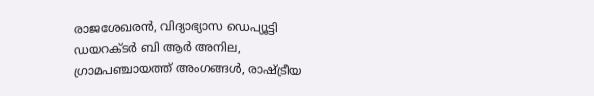രാജശേഖരൻ, വിദ്യാഭ്യാസ ഡെപ്യൂട്ടി ഡയറക്ടർ ബി ആർ അനില, ഗ്രാമപഞ്ചായത്ത് അംഗങ്ങൾ, രാഷ്ട്രീയ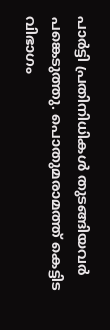പാർട്ടി പ്രതിനിധികൾ തുടങ്ങിയവർ പങ്കെടുത്തു. പൊതുമരാമത്ത് കെട്ടിട വിഭാഗം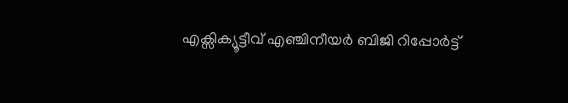എക്സിക്യൂട്ടീവ് എഞ്ചിനീയർ ബിജി റിപ്പോർട്ട്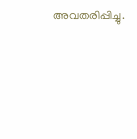അവതരിപ്പിച്ചു.